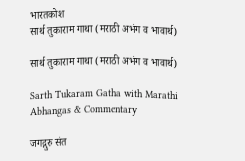भारतकोश
सार्थ तुकाराम गाथा (मराठी अभंग व भावार्थ)

सार्थ तुकाराम गाथा (मराठी अभंग व भावार्थ)

Sarth Tukaram Gatha with Marathi Abhangas & Commentary

जगद्गुरु संत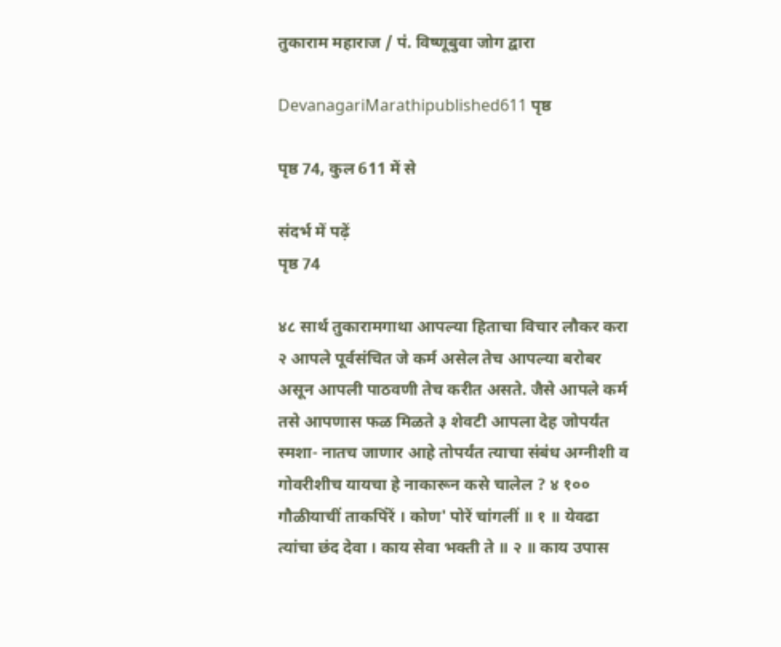तुकाराम महाराज / पं. विष्णूबुवा जोग द्वारा

DevanagariMarathipublished611 पृष्ठ

पृष्ठ 74, कुल 611 में से

संदर्भ में पढ़ें
पृष्ठ 74

४८ सार्थ तुकारामगाथा आपल्या हिताचा विचार लौकर करा २ आपले पूर्वसंचित जे कर्म असेल तेच आपल्या बरोबर असून आपली पाठवणी तेच करीत असते. जैसे आपले कर्म तसे आपणास फळ मिळते ३ शेवटी आपला देह जोपर्यंत स्मशा- नातच जाणार आहे तोपर्यंत त्याचा संबंध अग्नीशी व गोवरीशीच यायचा हे नाकारून कसे चालेल ? ४ १०० गौळीयाचीं ताकपिंरें । कोण' पोरें चांगलीं ॥ १ ॥ येवढा त्यांचा छंद देवा । काय सेवा भक्ती ते ॥ २ ॥ काय उपास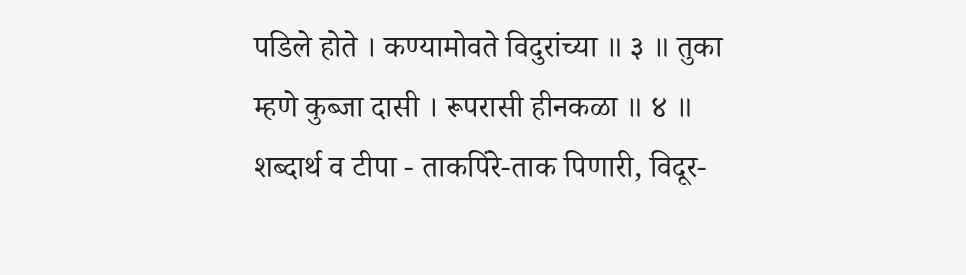पडिले होते । कण्यामोवते विदुरांच्या ॥ ३ ॥ तुका म्हणे कुब्जा दासी । रूपरासी हीनकळा ॥ ४ ॥ शब्दार्थ व टीपा - ताकपिंरे-ताक पिणारी, विदूर-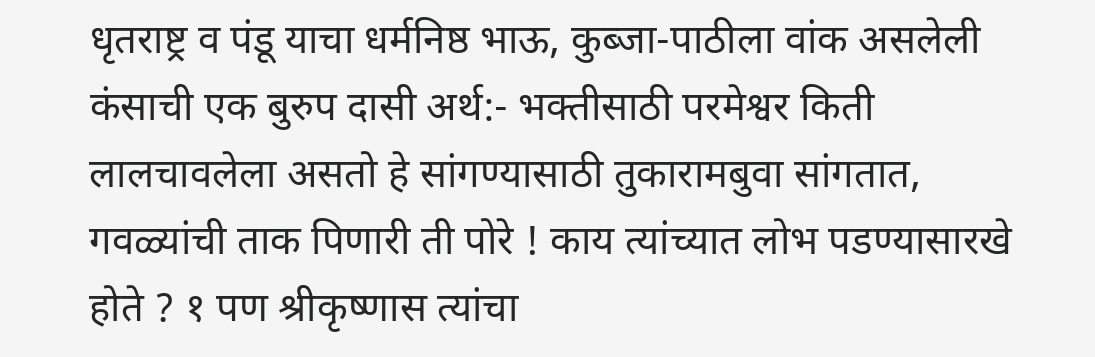धृतराष्ट्र व पंडू याचा धर्मनिष्ठ भाऊ, कुब्जा-पाठीला वांक असलेली कंसाची एक बुरुप दासी अर्थ:- भक्तीसाठी परमेश्वर किती लालचावलेला असतो हे सांगण्यासाठी तुकारामबुवा सांगतात, गवळ्यांची ताक पिणारी ती पोरे ! काय त्यांच्यात लोभ पडण्यासारखे होते ? १ पण श्रीकृष्णास त्यांचा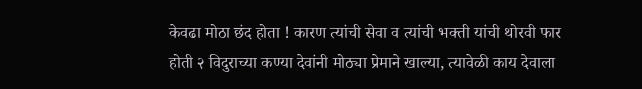केवढा मोठा छंद होता ! कारण त्यांची सेवा व त्यांची भक्ती यांची थोरवी फार होती २ विदुराच्या कण्या देवांनी मोठ्या प्रेमाने खाल्या, त्यावेळी काय देवाला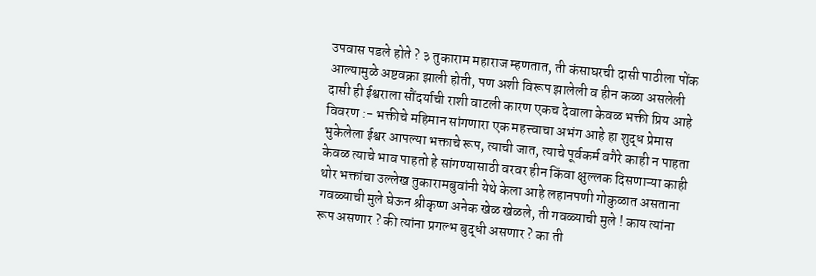उपवास पडले होते ? ३ तुकाराम महाराज म्हणतात, ती कंसाघरची दासी पाठीला पोंक आल्यामुळे अष्टवक्रा झाली होती, पण अशी विरूप झालेली व हीन कळा असलेली दासी ही ईश्वराला सौंदर्याची राशी वाटली कारण एकच देवाला केवळ भक्ती प्रिय आहे विवरण :- भक्तीचे महिमान सांगणारा एक महत्त्वाचा अभंग आहे हा शुद्ध प्रेमास भुकेलेला ईश्वर आपल्या भक्ताचे रूप, त्याची जात, त्याचे पूर्वकर्म वगैरे काही न पाहता केवळ त्याचे भाव पाहतो हे सांगण्यासाठी वरवर हीन किंवा क्षुल्लक दिसणाऱ्या काही थोर भक्तांचा उल्लेख तुकारामबुवांनी येथे केला आहे लहानपणी गोकुळात असताना गवळ्याची मुले घेऊन श्रीकृष्ण अनेक खेळ खेळले, ती गवळ्याची मुले ! काय त्यांना रूप असणार ? की त्यांना प्रगल्भ बुद्धी असणार ? का ती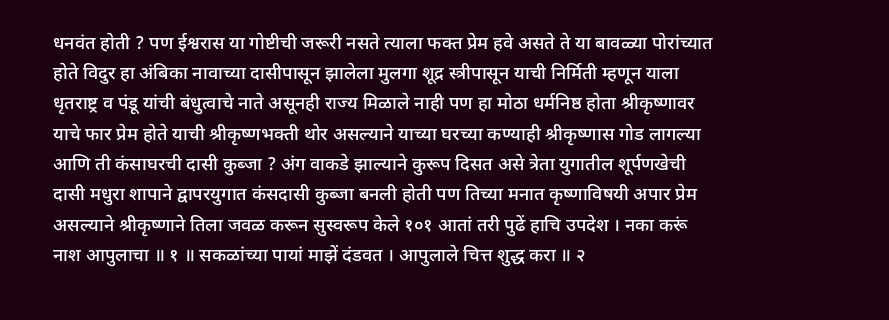धनवंत होती ? पण ईश्वरास या गोष्टीची जरूरी नसते त्याला फक्त प्रेम हवे असते ते या बावळ्या पोरांच्यात होते विदुर हा अंबिका नावाच्या दासीपासून झालेला मुलगा शूद्र स्त्रीपासून याची निर्मिती म्हणून याला धृतराष्ट्र व पंडू यांची बंधुत्वाचे नाते असूनही राज्य मिळाले नाही पण हा मोठा धर्मनिष्ठ होता श्रीकृष्णावर याचे फार प्रेम होते याची श्रीकृष्णभक्ती थोर असल्याने याच्या घरच्या कण्याही श्रीकृष्णास गोड लागल्या आणि ती कंसाघरची दासी कुब्जा ? अंग वाकडे झाल्याने कुरूप दिसत असे त्रेता युगातील शूर्पणखेची दासी मधुरा शापाने द्वापरयुगात कंसदासी कुब्जा बनली होती पण तिच्या मनात कृष्णाविषयी अपार प्रेम असल्याने श्रीकृष्णाने तिला जवळ करून सुस्वरूप केले १०१ आतां तरी पुढें हाचि उपदेश । नका करूं नाश आपुलाचा ॥ १ ॥ सकळांच्या पायां माझें दंडवत । आपुलाले चित्त शुद्ध करा ॥ २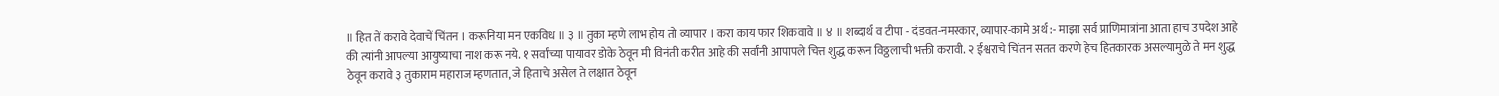॥ हित तें करावे देवाचें चिंतन । करूनिया मन एकविध ॥ ३ ॥ तुका म्हणे लाभ होय तो व्यापार । करा काय फार शिकवावे ॥ ४ ॥ शब्दार्थ व टीपा - दंडवत-नमस्कार, व्यापार-कामे अर्थ :- माझा सर्व प्राणिमात्रांना आता हाच उपदेश आहे की त्यांनी आपल्या आयुष्याचा नाश करू नये. १ सर्वांच्या पायावर डोके ठेवून मी विनंती करीत आहे की सर्वांनी आपापले चित्त शुद्ध करून विठ्ठलाची भक्ती करावी. २ ईश्वराचे चिंतन सतत करणे हेच हितकारक असल्यामुळे ते मन शुद्ध ठेवून करावे ३ तुकाराम महाराज म्हणतात, जे हिताचे असेल ते लक्षात ठेवून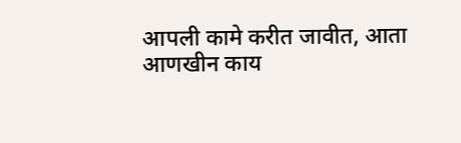आपली कामे करीत जावीत, आता आणखीन काय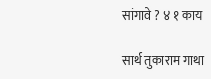सांगावे ? ४ १ काय

सार्थ तुकाराम गाथा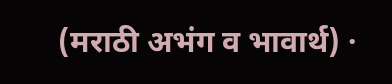(मराठी अभंग व भावार्थ) ·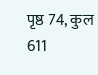पृष्ठ 74, कुल 611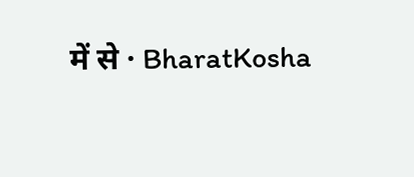में से · BharatKosha